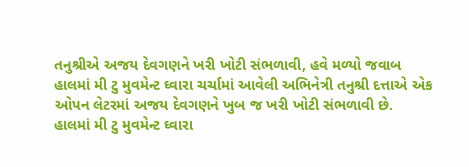તનુશ્રીએ અજય દેવગણને ખરી ખોટી સંભળાવી, હવે મળ્યો જવાબ
હાલમાં મી ટુ મુવમેન્ટ ઘ્વારા ચર્ચામાં આવેલી અભિનેત્રી તનુશ્રી દત્તાએ એક ઓપન લેટરમાં અજય દેવગણને ખુબ જ ખરી ખોટી સંભળાવી છે.
હાલમાં મી ટુ મુવમેન્ટ ઘ્વારા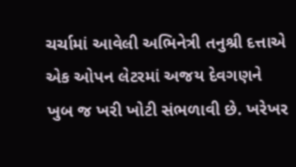ચર્ચામાં આવેલી અભિનેત્રી તનુશ્રી દત્તાએ એક ઓપન લેટરમાં અજય દેવગણને ખુબ જ ખરી ખોટી સંભળાવી છે. ખરેખર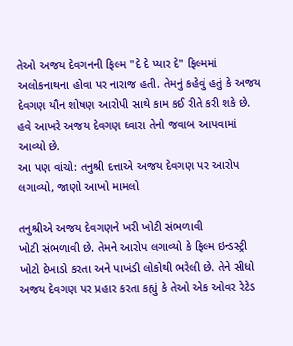તેઓ અજય દેવગનની ફિલ્મ "દે દે પ્યાર દે" ફિલ્મમાં અલોકનાથના હોવા પર નારાજ હતી. તેમનું કહેવું હતું કે અજય દેવગણ યૌન શોષણ આરોપી સાથે કામ કઈ રીતે કરી શકે છે. હવે આખરે અજય દેવગણ ઘ્વારા તેનો જવાબ આપવામાં આવ્યો છે.
આ પણ વાંચો: તનુશ્રી દત્તાએ અજય દેવગણ પર આરોપ લગાવ્યો, જાણો આખો મામલો

તનુશ્રીએ અજય દેવગણને ખરી ખોટી સંભળાવી
ખોટી સંભળાવી છે. તેમને આરોપ લગાવ્યો કે ફિલ્મ ઇન્ડસ્ટ્રી ખોટો દેખાડો કરતા અને પાખંડી લોકોથી ભરેલી છે. તેને સીધો અજય દેવગણ પર પ્રહાર કરતા કહ્યું કે તેઓ એક ઓવર રેટેડ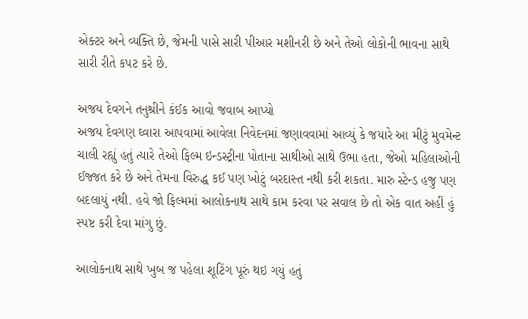એક્ટર અને વ્યક્તિ છે, જેમની પાસે સારી પીઆર મશીનરી છે અને તેઓ લોકોની ભાવના સાથે સારી રીતે કપટ કરે છે.

અજય દેવગને તનુશ્રીને કંઈક આવો જવાબ આપ્યો
અજય દેવગણ ઘ્વારા આપવામાં આવેલા નિવેદનમાં જણાવવામાં આવ્યું કે જયારે આ મીટું મુવમેન્ટ ચાલી રહ્યું હતું ત્યારે તેઓ ફિલ્મ ઇન્ડસ્ટ્રીના પોતાના સાથીઓ સાથે ઉભા હતા, જેઓ મહિલાઓની ઈજ્જત કરે છે અને તેમના વિરુદ્ધ કઈ પણ ખોટું બરદાસ્ત નથી કરી શકતા. મારુ સ્ટેન્ડ હજુ પણ બદલાયું નથી. હવે જો ફિલ્મમાં આલોકનાથ સાથે કામ કરવા પર સવાલ છે તો એક વાત અહીં હું સ્પષ્ટ કરી દેવા માંગુ છું.

આલોકનાથ સાથે ખુબ જ પહેલા શૂટિંગ પૂરું થઇ ગયું હતું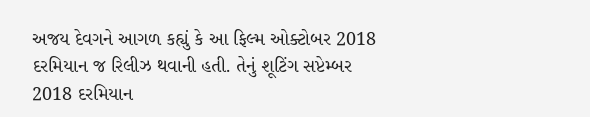અજય દેવગને આગળ કહ્યું કે આ ફિલ્મ ઓક્ટોબર 2018 દરમિયાન જ રિલીઝ થવાની હતી. તેનું શૂટિંગ સપ્ટેમ્બર 2018 દરમિયાન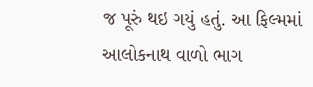જ પૂરું થઇ ગયું હતું. આ ફિલ્મમાં આલોકનાથ વાળો ભાગ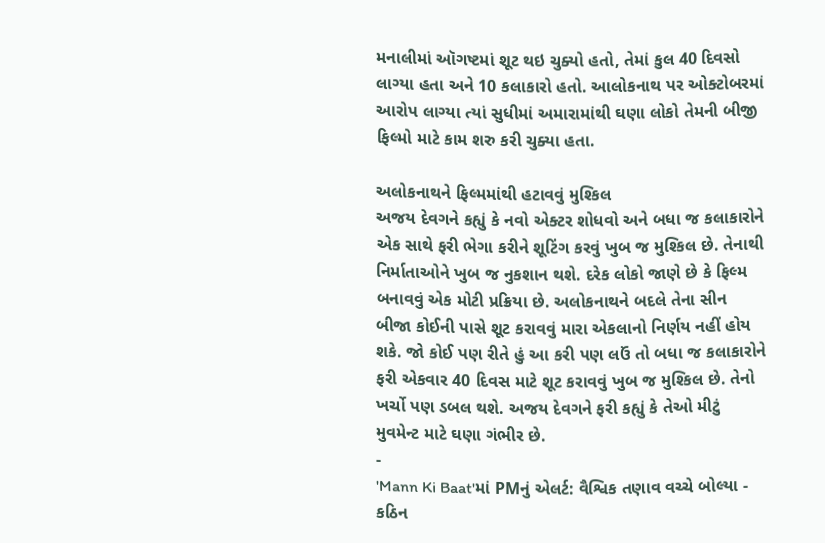મનાલીમાં ઑગષ્ટમાં શૂટ થઇ ચુક્યો હતો, તેમાં કુલ 40 દિવસો લાગ્યા હતા અને 10 કલાકારો હતો. આલોકનાથ પર ઓક્ટોબરમાં આરોપ લાગ્યા ત્યાં સુધીમાં અમારામાંથી ઘણા લોકો તેમની બીજી ફિલ્મો માટે કામ શરુ કરી ચુક્યા હતા.

અલોકનાથને ફિલ્મમાંથી હટાવવું મુશ્કિલ
અજય દેવગને કહ્યું કે નવો એક્ટર શોધવો અને બધા જ કલાકારોને એક સાથે ફરી ભેગા કરીને શૂટિંગ કરવું ખુબ જ મુશ્કિલ છે. તેનાથી નિર્માતાઓને ખુબ જ નુકશાન થશે. દરેક લોકો જાણે છે કે ફિલ્મ બનાવવું એક મોટી પ્રક્રિયા છે. અલોકનાથને બદલે તેના સીન બીજા કોઈની પાસે શૂટ કરાવવું મારા એકલાનો નિર્ણય નહીં હોય શકે. જો કોઈ પણ રીતે હું આ કરી પણ લઉં તો બધા જ કલાકારોને ફરી એકવાર 40 દિવસ માટે શૂટ કરાવવું ખુબ જ મુશ્કિલ છે. તેનો ખર્ચો પણ ડબલ થશે. અજય દેવગને ફરી કહ્યું કે તેઓ મીટું મુવમેન્ટ માટે ઘણા ગંભીર છે.
-
'Mann Ki Baat'માં PMનું એલર્ટ: વૈશ્વિક તણાવ વચ્ચે બોલ્યા - કઠિન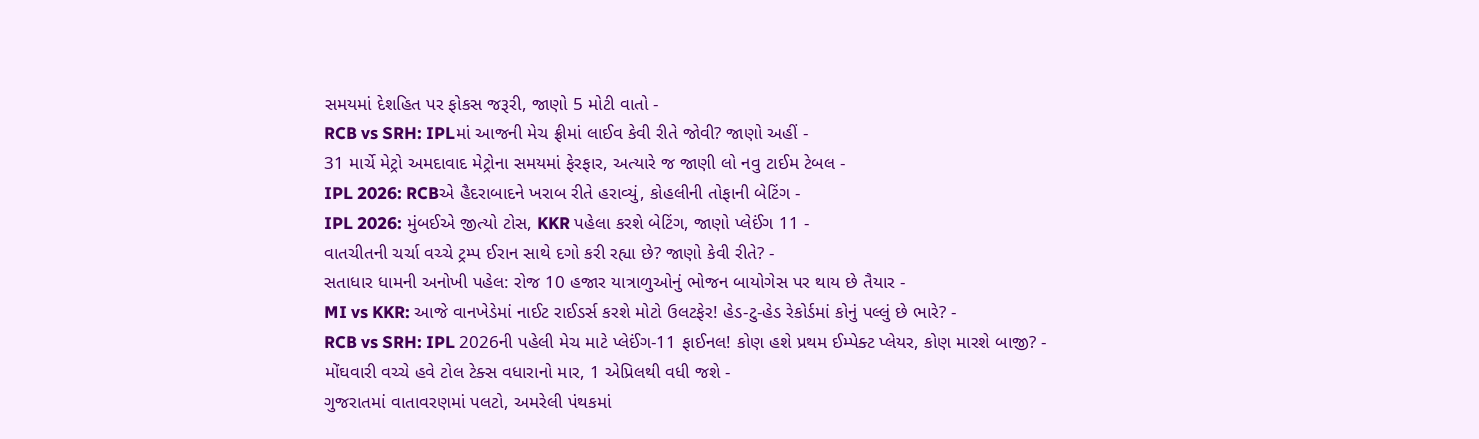સમયમાં દેશહિત પર ફોકસ જરૂરી, જાણો 5 મોટી વાતો -
RCB vs SRH: IPLમાં આજની મેચ ફ્રીમાં લાઈવ કેવી રીતે જોવી? જાણો અહીં -
31 માર્ચે મેટ્રો અમદાવાદ મેટ્રોના સમયમાં ફેરફાર, અત્યારે જ જાણી લો નવુ ટાઈમ ટેબલ -
IPL 2026: RCBએ હૈદરાબાદને ખરાબ રીતે હરાવ્યું, કોહલીની તોફાની બેટિંગ -
IPL 2026: મુંબઈએ જીત્યો ટોસ, KKR પહેલા કરશે બેટિંગ, જાણો પ્લેઈંગ 11 -
વાતચીતની ચર્ચા વચ્ચે ટ્રમ્પ ઈરાન સાથે દગો કરી રહ્યા છે? જાણો કેવી રીતે? -
સતાધાર ધામની અનોખી પહેલ: રોજ 10 હજાર યાત્રાળુઓનું ભોજન બાયોગેસ પર થાય છે તૈયાર -
MI vs KKR: આજે વાનખેડેમાં નાઈટ રાઈડર્સ કરશે મોટો ઉલટફેર! હેડ-ટુ-હેડ રેકોર્ડમાં કોનું પલ્લું છે ભારે? -
RCB vs SRH: IPL 2026ની પહેલી મેચ માટે પ્લેઈંગ-11 ફાઈનલ! કોણ હશે પ્રથમ ઈમ્પેક્ટ પ્લેયર, કોણ મારશે બાજી? -
મોંઘવારી વચ્ચે હવે ટોલ ટેક્સ વધારાનો માર, 1 એપ્રિલથી વધી જશે -
ગુજરાતમાં વાતાવરણમાં પલટો, અમરેલી પંથકમાં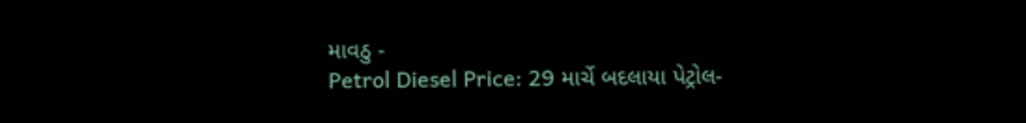માવઠુ -
Petrol Diesel Price: 29 માર્ચે બદલાયા પેટ્રોલ-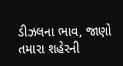ડીઝલના ભાવ, જાણો તમારા શહેરની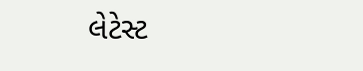લેટેસ્ટ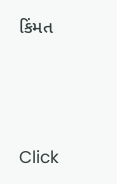કિંમત






Click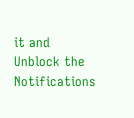it and Unblock the Notifications